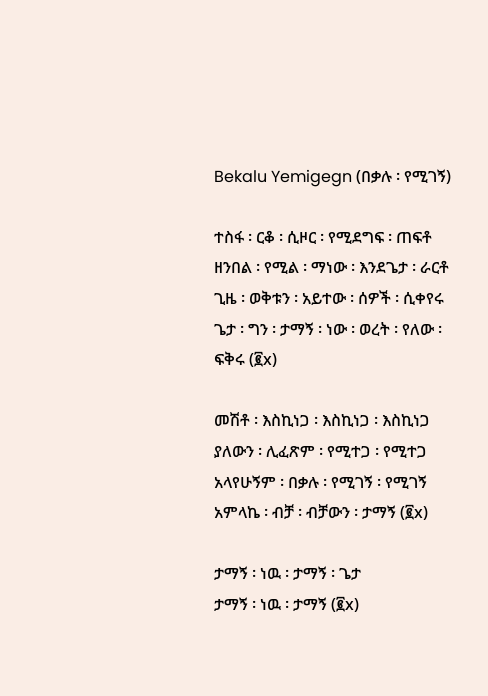Bekalu Yemigegn (በቃሉ ፡ የሚገኝ)

ተስፋ ፡ ርቆ ፡ ሲዞር ፡ የሚደግፍ ፡ ጠፍቶ
ዘንበል ፡ የሚል ፡ ማነው ፡ እንደጌታ ፡ ራርቶ
ጊዜ ፡ ወቅቱን ፡ አይተው ፡ ሰዎች ፡ ሲቀየሩ
ጌታ ፡ ግን ፡ ታማኝ ፡ ነው ፡ ወረት ፡ የለው ፡ ፍቅሩ (፪x)

መሽቶ ፡ እስኪነጋ ፡ እስኪነጋ ፡ እስኪነጋ
ያለውን ፡ ሊፈጽም ፡ የሚተጋ ፡ የሚተጋ
አላየሁኝም ፡ በቃሉ ፡ የሚገኝ ፡ የሚገኝ
አምላኬ ፡ ብቻ ፡ ብቻውን ፡ ታማኝ (፪x)

ታማኝ ፡ ነዉ ፡ ታማኝ ፡ ጌታ
ታማኝ ፡ ነዉ ፡ ታማኝ (፪x)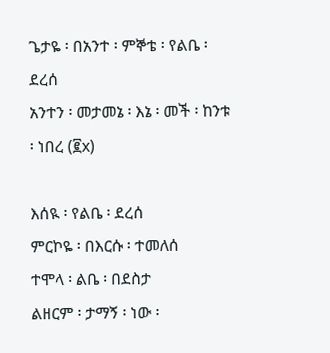ጌታዬ ፡ በአንተ ፡ ምኞቴ ፡ የልቤ ፡ ደረሰ
አንተን ፡ መታመኔ ፡ እኔ ፡ መች ፡ ከንቱ ፡ ነበረ (፪x)

እሰዪ ፡ የልቤ ፡ ደረሰ
ምርኮዬ ፡ በእርሱ ፡ ተመለሰ
ተሞላ ፡ ልቤ ፡ በደስታ
ልዘርም ፡ ታማኝ ፡ ነው ፡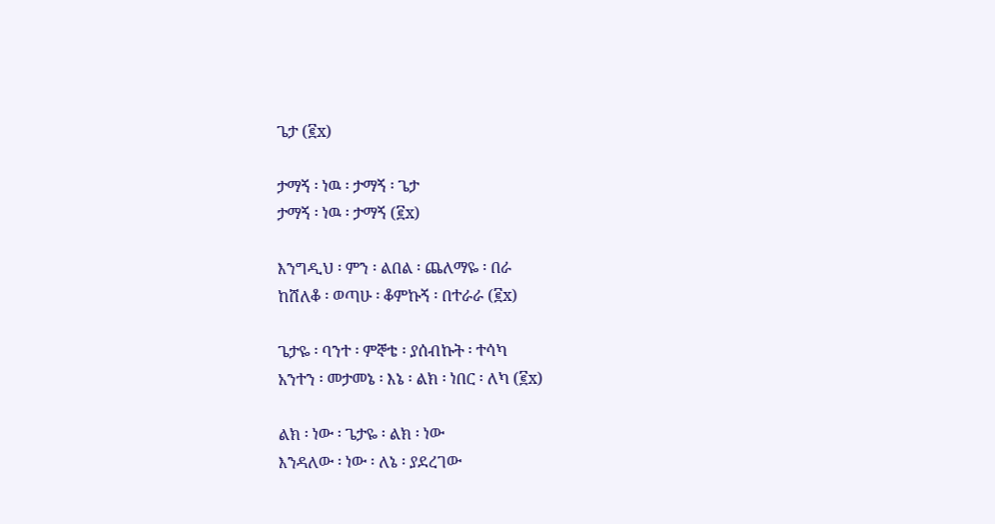ጌታ (፪x)

ታማኝ ፡ ነዉ ፡ ታማኝ ፡ ጌታ
ታማኝ ፡ ነዉ ፡ ታማኝ (፪x)

እንግዲህ ፡ ምን ፡ ልበል ፡ ጨለማዬ ፡ በራ
ከሸለቆ ፡ ወጣሁ ፡ ቆምኩኝ ፡ በተራራ (፪x)

ጌታዬ ፡ ባንተ ፡ ምኞቴ ፡ ያሰብኩት ፡ ተሳካ
አንተን ፡ መታመኔ ፡ እኔ ፡ ልክ ፡ ነበር ፡ ለካ (፪x)

ልክ ፡ ነው ፡ ጌታዬ ፡ ልክ ፡ ነው
እንዳለው ፡ ነው ፡ ለኔ ፡ ያደረገው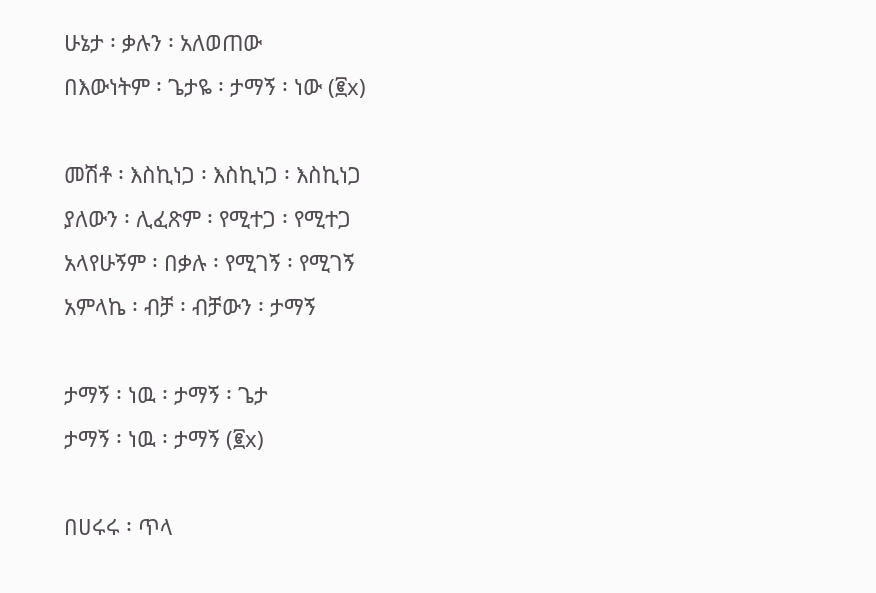ሁኔታ ፡ ቃሉን ፡ አለወጠው
በእውነትም ፡ ጌታዬ ፡ ታማኝ ፡ ነው (፪x)

መሽቶ ፡ እስኪነጋ ፡ እስኪነጋ ፡ እስኪነጋ
ያለውን ፡ ሊፈጽም ፡ የሚተጋ ፡ የሚተጋ
አላየሁኝም ፡ በቃሉ ፡ የሚገኝ ፡ የሚገኝ
አምላኬ ፡ ብቻ ፡ ብቻውን ፡ ታማኝ

ታማኝ ፡ ነዉ ፡ ታማኝ ፡ ጌታ
ታማኝ ፡ ነዉ ፡ ታማኝ (፪x)

በሀሩሩ ፡ ጥላ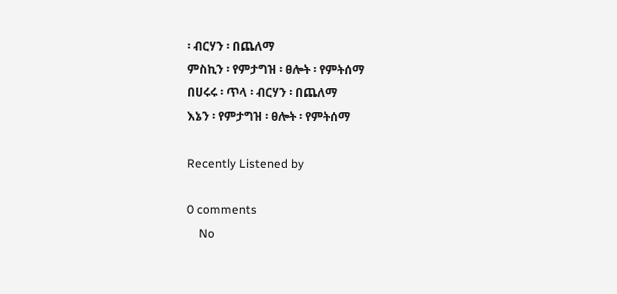፡ ብርሃን ፡ በጨለማ
ምስኪን ፡ የምታግዝ ፡ ፀሎት ፡ የምትሰማ
በሀሩሩ ፡ ጥላ ፡ ብርሃን ፡ በጨለማ
እኔን ፡ የምታግዝ ፡ ፀሎት ፡ የምትሰማ

Recently Listened by

0 comments
    No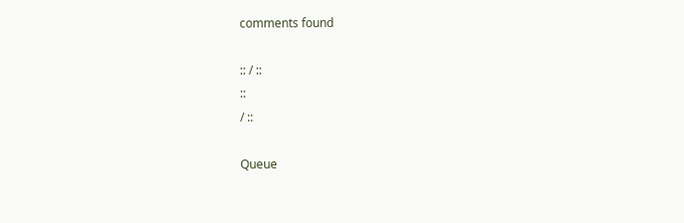comments found

:: / ::
::
/ ::

Queue